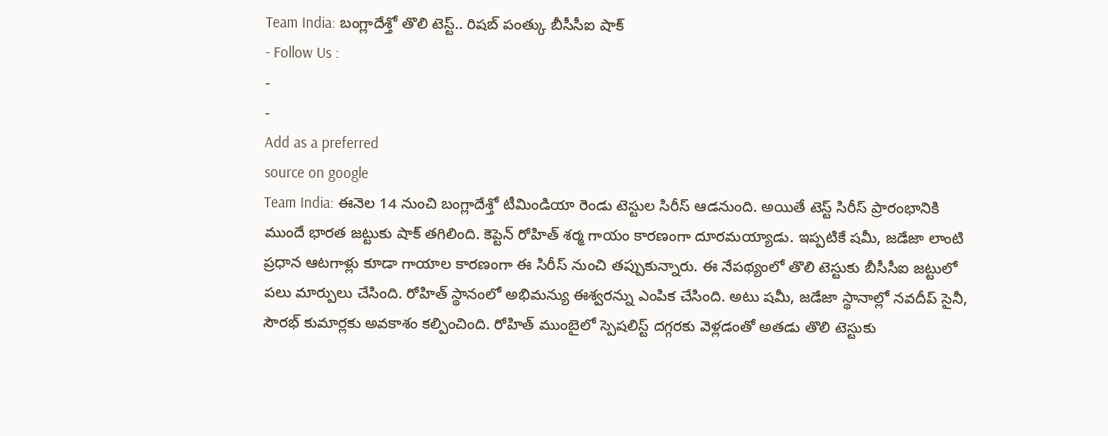Team India: బంగ్లాదేశ్తో తొలి టెస్ట్.. రిషబ్ పంత్కు బీసీసీఐ షాక్
- Follow Us :
-
-
Add as a preferred
source on google
Team India: ఈనెల 14 నుంచి బంగ్లాదేశ్తో టీమిండియా రెండు టెస్టుల సిరీస్ ఆడనుంది. అయితే టెస్ట్ సిరీస్ ప్రారంభానికి ముందే భారత జట్టుకు షాక్ తగిలింది. కెప్టెన్ రోహిత్ శర్మ గాయం కారణంగా దూరమయ్యాడు. ఇప్పటికే షమీ, జడేజా లాంటి ప్రధాన ఆటగాళ్లు కూడా గాయాల కారణంగా ఈ సిరీస్ నుంచి తప్పుకున్నారు. ఈ నేపథ్యంలో తొలి టెస్టుకు బీసీసీఐ జట్టులో పలు మార్పులు చేసింది. రోహిత్ స్థానంలో అభిమన్యు ఈశ్వరన్ను ఎంపిక చేసింది. అటు షమీ, జడేజా స్థానాల్లో నవదీప్ సైనీ, సౌరభ్ కుమార్లకు అవకాశం కల్పించింది. రోహిత్ ముంబైలో స్పెషలిస్ట్ దగ్గరకు వెళ్లడంతో అతడు తొలి టెస్టుకు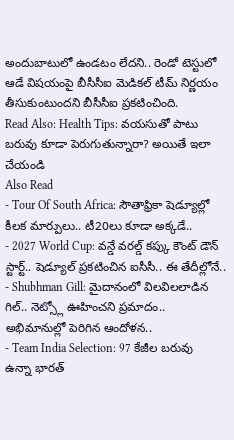అందుబాటులో ఉండటం లేదని.. రెండో టెస్టులో ఆడే విషయంపై బీసీసీఐ మెడికల్ టీమ్ నిర్ణయం తీసుకుంటుందని బీసీసీఐ ప్రకటించింది.
Read Also: Health Tips: వయసుతో పాటు బరువు కూడా పెరుగుతున్నారా? అయితే ఇలా చేయండి
Also Read
- Tour Of South Africa: సౌతాఫ్రికా షెడ్యూల్లో కీలక మార్పులు.. టీ20లు కూడా అక్కడే..
- 2027 World Cup: వన్డే వరల్డ్ కప్కు కౌంట్ డౌన్ స్టార్ట్.. షెడ్యూల్ ప్రకటించిన ఐసీసీ.. ఈ తేదీల్లోనే..
- Shubhman Gill: మైదానంలో విలవిలలాడిన గిల్.. నెట్స్లో ఊహించని ప్రమాదం.. అభిమానుల్లో పెరిగిన ఆందోళన..
- Team India Selection: 97 కేజీల బరువు ఉన్నా భారత్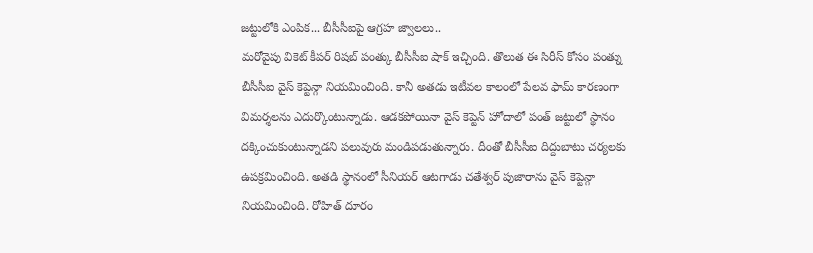జట్టులోకి ఎంపిక... బీసీసీఐపై ఆగ్రహ జ్వాలలు..
మరోవైపు వికెట్ కీపర్ రిషబ్ పంత్కు బీసీసీఐ షాక్ ఇచ్చింది. తొలుత ఈ సిరీస్ కోసం పంత్ను బీసీసీఐ వైస్ కెప్టెన్గా నియమించింది. కానీ అతడు ఇటీవల కాలంలో పేలవ ఫామ్ కారణంగా విమర్శలను ఎదుర్కొంటున్నాడు. ఆడకపోయినా వైస్ కెప్టెన్ హోదాలో పంత్ జట్టులో స్థానం దక్కించుకుంటున్నాడని పలువురు మండిపడుతున్నారు. దీంతో బీసీసీఐ దిద్దుబాటు చర్యలకు ఉపక్రమించింది. అతడి స్థానంలో సీనియర్ ఆటగాడు చతేశ్వర్ పుజారాను వైస్ కెప్టెన్గా నియమించింది. రోహిత్ దూరం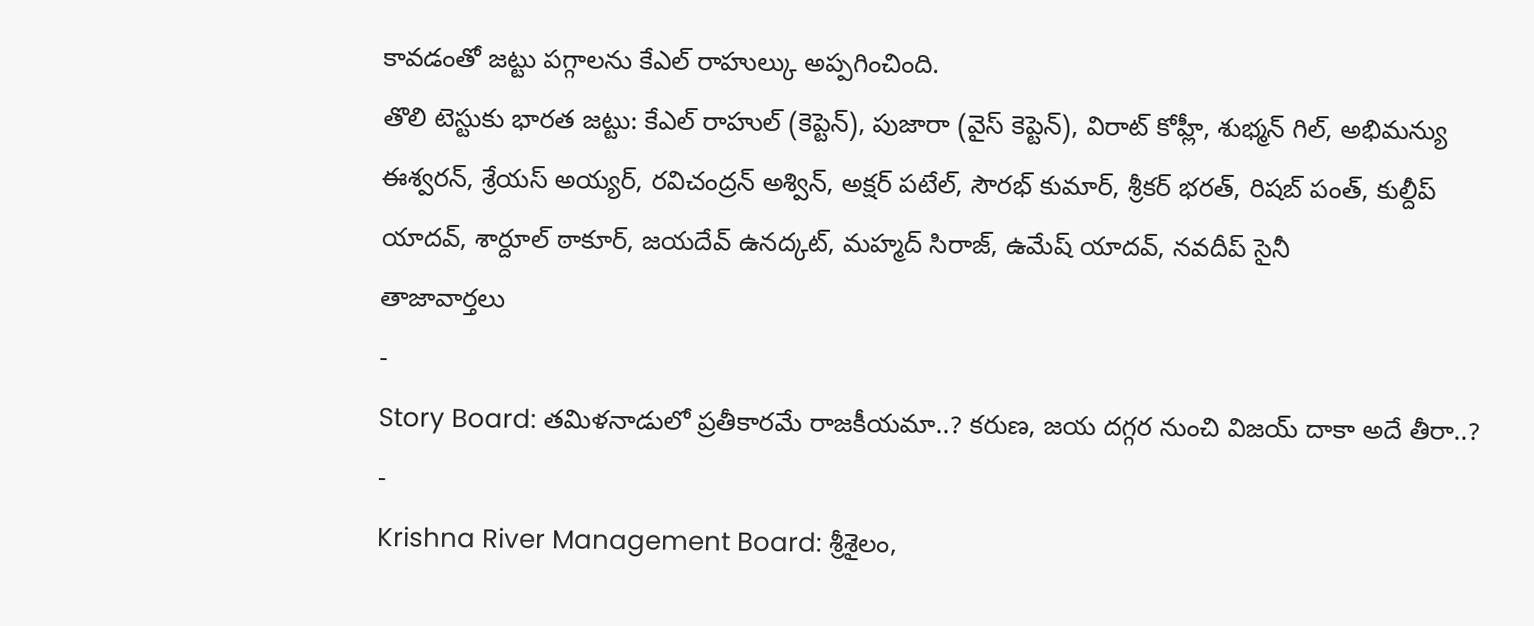కావడంతో జట్టు పగ్గాలను కేఎల్ రాహుల్కు అప్పగించింది.
తొలి టెస్టుకు భారత జట్టు: కేఎల్ రాహుల్ (కెప్టెన్), పుజారా (వైస్ కెప్టెన్), విరాట్ కోహ్లీ, శుభ్మన్ గిల్, అభిమన్యు ఈశ్వరన్, శ్రేయస్ అయ్యర్, రవిచంద్రన్ అశ్విన్, అక్షర్ పటేల్, సౌరభ్ కుమార్, శ్రీకర్ భరత్, రిషబ్ పంత్, కుల్దీప్ యాదవ్, శార్దూల్ ఠాకూర్, జయదేవ్ ఉనద్కట్, మహ్మద్ సిరాజ్, ఉమేష్ యాదవ్, నవదీప్ సైనీ
తాజావార్తలు
-
Story Board: తమిళనాడులో ప్రతీకారమే రాజకీయమా..? కరుణ, జయ దగ్గర నుంచి విజయ్ దాకా అదే తీరా..?
-
Krishna River Management Board: శ్రీశైలం,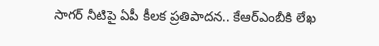సాగర్ నీటిపై ఏపీ కీలక ప్రతిపాదన.. కేఆర్ఎంబీకి లేఖ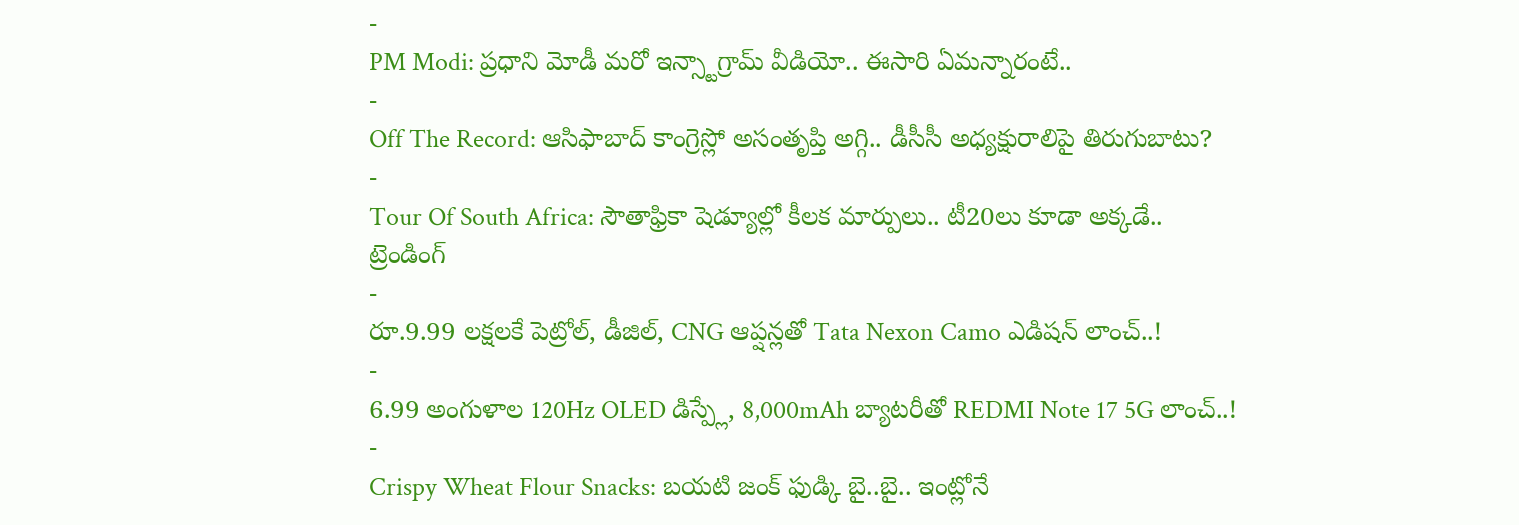-
PM Modi: ప్రధాని మోడీ మరో ఇన్స్టాగ్రామ్ వీడియో.. ఈసారి ఏమన్నారంటే..
-
Off The Record: ఆసిఫాబాద్ కాంగ్రెస్లో అసంతృప్తి అగ్గి.. డీసీసీ అధ్యక్షురాలిపై తిరుగుబాటు?
-
Tour Of South Africa: సౌతాఫ్రికా షెడ్యూల్లో కీలక మార్పులు.. టీ20లు కూడా అక్కడే..
ట్రెండింగ్
-
రూ.9.99 లక్షలకే పెట్రోల్, డీజిల్, CNG ఆప్షన్లతో Tata Nexon Camo ఎడిషన్ లాంచ్..!
-
6.99 అంగుళాల 120Hz OLED డిస్ప్లే, 8,000mAh బ్యాటరీతో REDMI Note 17 5G లాంచ్..!
-
Crispy Wheat Flour Snacks: బయటి జంక్ ఫుడ్కి బై..బై.. ఇంట్లోనే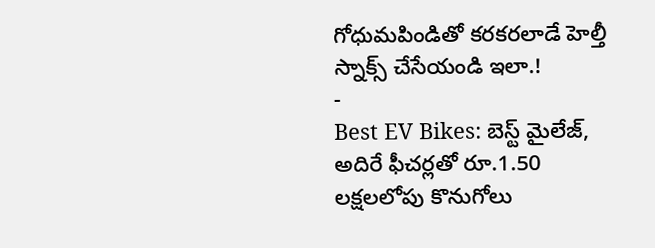గోధుమపిండితో కరకరలాడే హెల్తీ స్నాక్స్ చేసేయండి ఇలా.!
-
Best EV Bikes: బెస్ట్ మైలేజ్, అదిరే ఫీచర్లతో రూ.1.50 లక్షలలోపు కొనుగోలు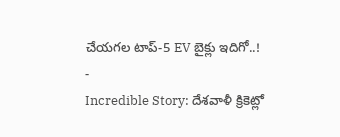చేయగల టాప్-5 EV బైక్లు ఇదిగో..!
-
Incredible Story: దేశవాళీ క్రికెట్లో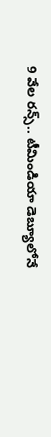9 వేల రన్స్.. టీమిండియా డెబ్యూలోనే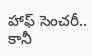హాఫ్ సెంచరీ.. కానీ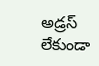అడ్రస్ లేకుండా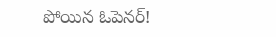పోయిన ఓపెనర్!